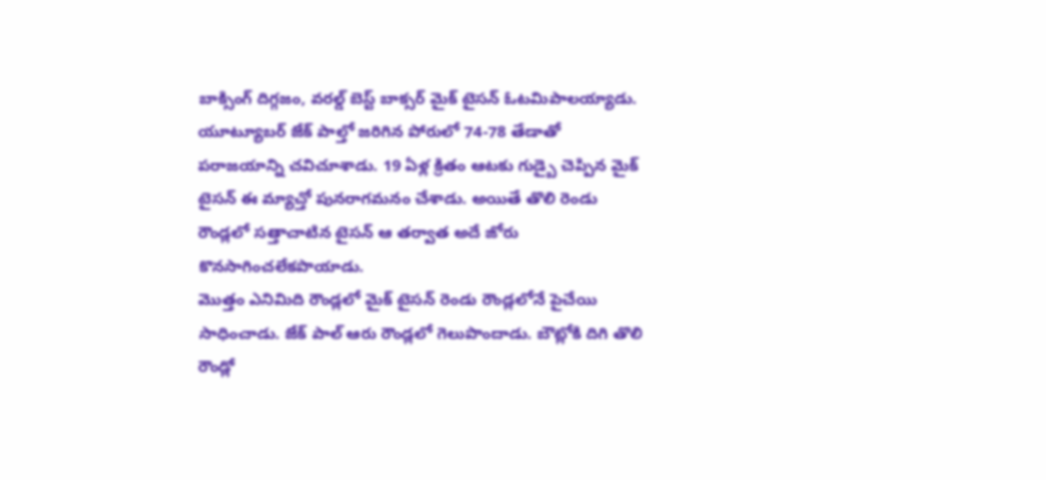బాక్సింగ్ దిగ్గజం, వరల్డ్ బెస్ట్ బాక్సర్ మైక్ టైసన్ ఓటమిపాలయ్యాడు. యూట్యూబర్ జేక్ పాల్తో జరిగిన పోరులో 74-78 తేడాతో పరాజయాన్ని చవిచూశాడు. 19 ఏళ్ల క్రితం ఆటకు గుడ్బై చెప్పిన మైక్ టైసన్ ఈ మ్యాచ్తో పునరాగమనం చేశాడు. అయితే తొలి రెండు రౌండ్లలో సత్తాచాటిన టైసన్ ఆ తర్వాత అదే జోరు కొనసాగించలేకపొయాడు.
మొత్తం ఎనిమిది రౌండ్లలో మైక్ టైసన్ రెండు రౌండ్లలోనే పైచేయి సాధించాడు. జేక్ పాల్ ఆరు రౌండ్లలో గెలుపొందాడు. బౌట్లోకి దిగి తొలి రౌండ్లో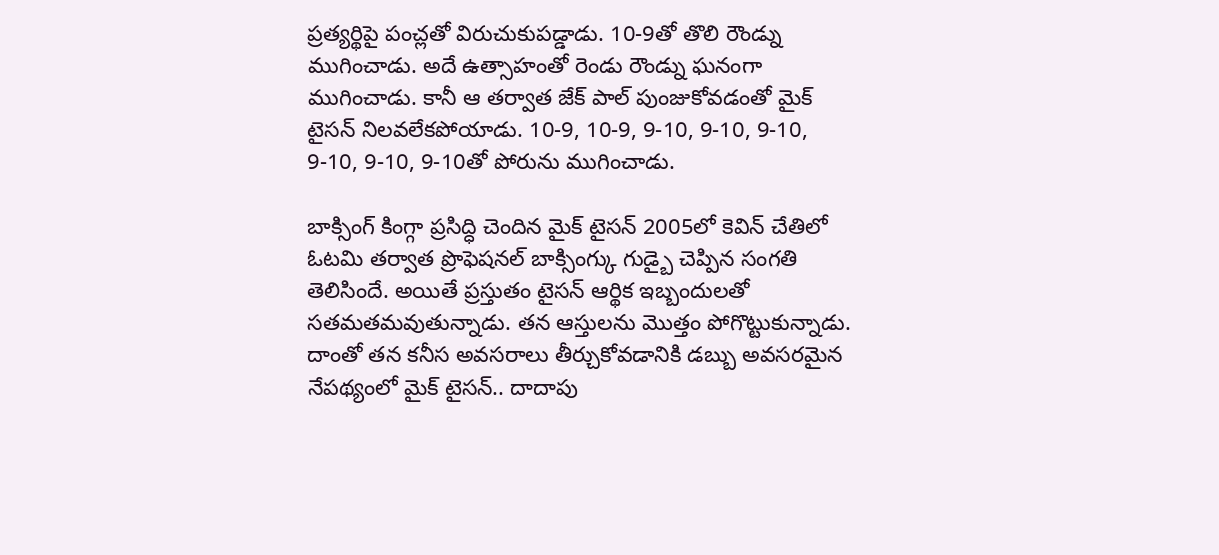ప్రత్యర్థిపై పంచ్లతో విరుచుకుపడ్డాడు. 10-9తో తొలి రౌండ్ను ముగించాడు. అదే ఉత్సాహంతో రెండు రౌండ్ను ఘనంగా ముగించాడు. కానీ ఆ తర్వాత జేక్ పాల్ పుంజుకోవడంతో మైక్ టైసన్ నిలవలేకపోయాడు. 10-9, 10-9, 9-10, 9-10, 9-10, 9-10, 9-10, 9-10తో పోరును ముగించాడు.

బాక్సింగ్ కింగ్గా ప్రసిద్ధి చెందిన మైక్ టైసన్ 2005లో కెవిన్ చేతిలో ఓటమి తర్వాత ప్రొఫెషనల్ బాక్సింగ్కు గుడ్బై చెప్పిన సంగతి తెలిసిందే. అయితే ప్రస్తుతం టైసన్ ఆర్థిక ఇబ్బందులతో సతమతమవుతున్నాడు. తన ఆస్తులను మొత్తం పోగొట్టుకున్నాడు. దాంతో తన కనీస అవసరాలు తీర్చుకోవడానికి డబ్బు అవసరమైన నేపథ్యంలో మైక్ టైసన్.. దాదాపు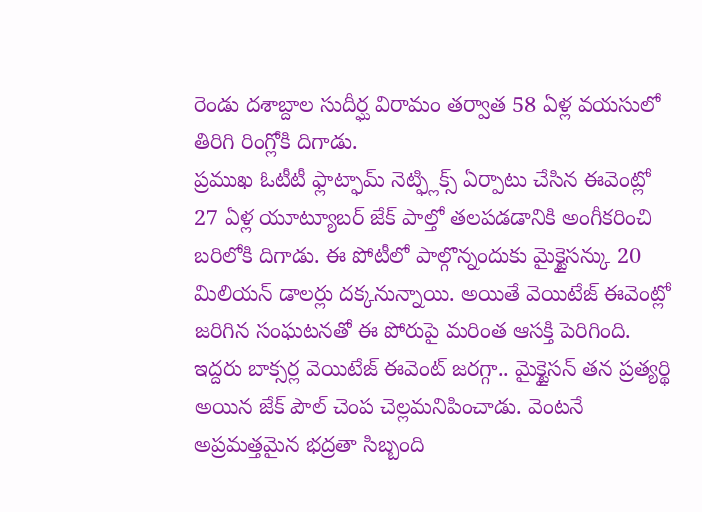రెండు దశాబ్దాల సుదీర్ఘ విరామం తర్వాత 58 ఏళ్ల వయసులో తిరిగి రింగ్లోకి దిగాడు.
ప్రముఖ ఓటీటీ ఫ్లాట్ఫామ్ నెట్ఫ్లిక్స్ ఏర్పాటు చేసిన ఈవెంట్లో 27 ఏళ్ల యూట్యూబర్ జేక్ పాల్తో తలపడడానికి అంగీకరించి బరిలోకి దిగాడు. ఈ పోటీలో పాల్గొన్నందుకు మైక్టైసన్కు 20 మిలియన్ డాలర్లు దక్కనున్నాయి. అయితే వెయిటేజ్ ఈవెంట్లో జరిగిన సంఘటనతో ఈ పోరుపై మరింత ఆసక్తి పెరిగింది. ఇద్దరు బాక్సర్ల వెయిటేజ్ ఈవెంట్ జరగ్గా.. మైక్టైసన్ తన ప్రత్యర్థి అయిన జేక్ పౌల్ చెంప చెల్లమనిపించాడు. వెంటనే అప్రమత్తమైన భద్రతా సిబ్బంది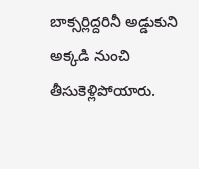బాక్సర్లిద్దరినీ అడ్డుకుని అక్కడి నుంచి తీసుకెళ్లిపోయారు.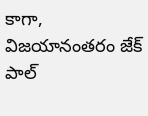కాగా, విజయానంతరం జేక్ పాల్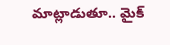మాట్లాడుతూ.. మైక్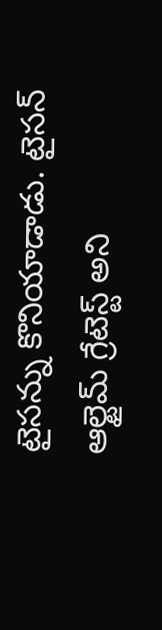టైసన్ను కొనియాడాడు. టైసన్ ఆల్టైమ్ గ్రేటెస్ట్ అని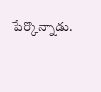పేర్కొన్నాడు.